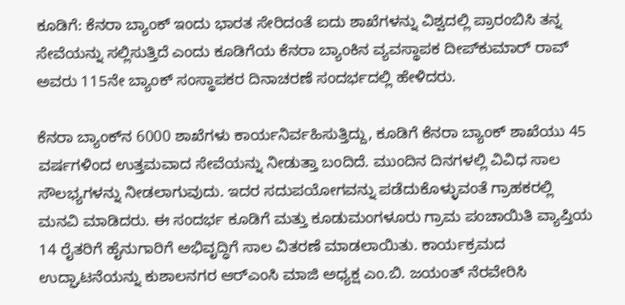ಕೂಡಿಗೆ: ಕೆನರಾ ಬ್ಯಾಂಕ್ ಇಂದು ಭಾರತ ಸೇರಿದಂತೆ ಐದು ಶಾಖೆಗಳನ್ನು ವಿಶ್ವದಲ್ಲಿ ಪ್ರಾರಂಬಿಸಿ ತನ್ನ ಸೇವೆಯನ್ನು ಸಲ್ಲಿಸುತ್ತಿದೆ ಎಂದು ಕೂಡಿಗೆಯ ಕೆನರಾ ಬ್ಯಾಂಕಿನ ವ್ಯವಸ್ಥಾಪಕ ದೀಪ್‍ಕುಮಾರ್ ರಾವ್ ಅವರು 115ನೇ ಬ್ಯಾಂಕ್ ಸಂಸ್ಥಾಪಕರ ದಿನಾಚರಣೆ ಸಂದರ್ಭದಲ್ಲಿ ಹೇಳಿದರು.

ಕೆನರಾ ಬ್ಯಾಂಕ್‍ನ 6000 ಶಾಖೆಗಳು ಕಾರ್ಯನಿರ್ವಹಿಸುತ್ತಿದ್ದು, ಕೂಡಿಗೆ ಕೆನರಾ ಬ್ಯಾಂಕ್ ಶಾಖೆಯು 45 ವರ್ಷಗಳಿಂದ ಉತ್ತಮವಾದ ಸೇವೆಯನ್ನು ನೀಡುತ್ತಾ ಬಂದಿದೆ. ಮುಂದಿನ ದಿನಗಳಲ್ಲಿ ವಿವಿಧ ಸಾಲ ಸೌಲಭ್ಯಗಳನ್ನು ನೀಡಲಾಗುವುದು. ಇದರ ಸದುಪಯೋಗವನ್ನು ಪಡೆದುಕೊಳ್ಳುವಂತೆ ಗ್ರಾಹಕರಲ್ಲಿ ಮನವಿ ಮಾಡಿದರು. ಈ ಸಂದರ್ಭ ಕೂಡಿಗೆ ಮತ್ತು ಕೂಡುಮಂಗಳೂರು ಗ್ರಾಮ ಪಂಚಾಯಿತಿ ವ್ಯಾಪ್ತಿಯ 14 ರೈತರಿಗೆ ಹೈನುಗಾರಿಗೆ ಅಭಿವೃದ್ಧಿಗೆ ಸಾಲ ವಿತರಣೆ ಮಾಡಲಾಯಿತು. ಕಾರ್ಯಕ್ರಮದ ಉದ್ಘಾಟನೆಯನ್ನು ಕುಶಾಲನಗರ ಆರ್‍ಎಂಸಿ ಮಾಜಿ ಅಧ್ಯಕ್ಷ ಎಂ.ಬಿ. ಜಯಂತ್ ನೆರವೇರಿಸಿ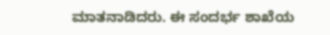ಮಾತನಾಡಿದರು. ಈ ಸಂದರ್ಭ ಶಾಖೆಯ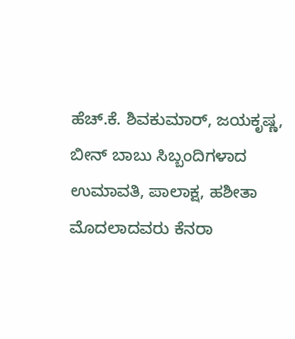ಹೆಚ್.ಕೆ. ಶಿವಕುಮಾರ್, ಜಯಕೃಷ್ಣ, ಬೀನ್ ಬಾಬು ಸಿಬ್ಬಂದಿಗಳಾದ ಉಮಾವತಿ, ಪಾಲಾಕ್ಷ, ಹಶೀತಾ ಮೊದಲಾದವರು ಕೆನರಾ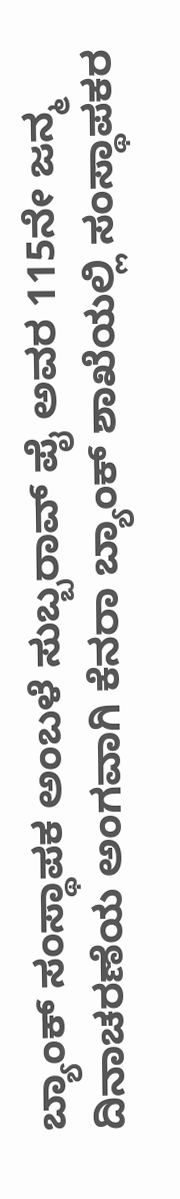ಬ್ಯಾಂಕ್ ಸಂಸ್ಥಾಪಕ ಅಂಬಳೆ ಸುಬ್ಬರಾವ್ ಪೈ ಅವರ 115ನೇ ಜನ್ಮ ದಿನಾಚರಣೆಯ ಅಂಗವಾಗಿ ಕೆನರಾ ಬ್ಯಾಂಕ್ ಶಾಖೆಯಲ್ಲಿ ಸಂಸ್ಥಾಪಕರ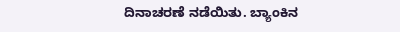ದಿನಾಚರಣೆ ನಡೆಯಿತು. ಬ್ಯಾಂಕಿನ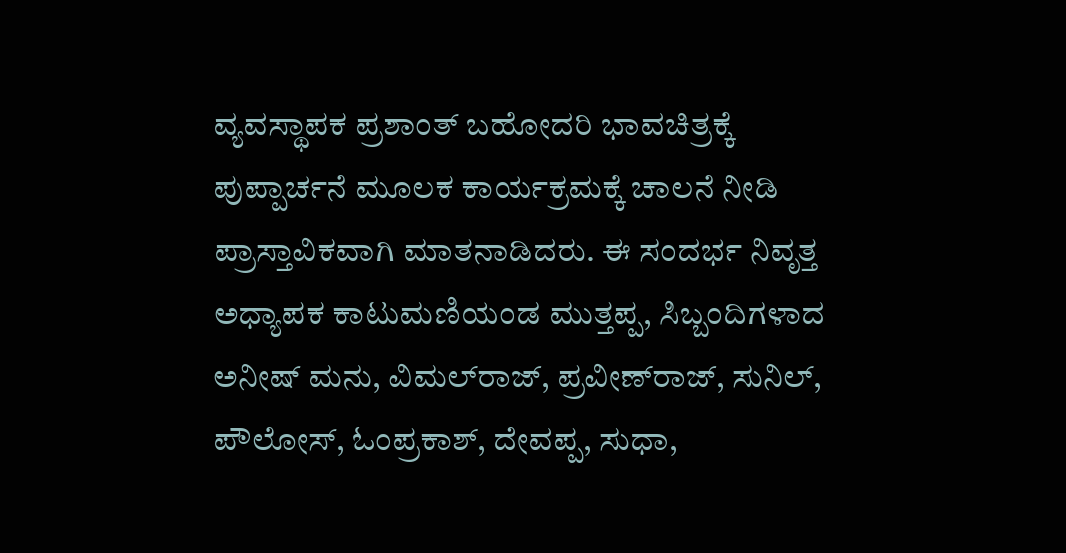ವ್ಯವಸ್ಥಾಪಕ ಪ್ರಶಾಂತ್ ಬಹೋದರಿ ಭಾವಚಿತ್ರಕ್ಕೆ ಪುಪ್ಪಾರ್ಚನೆ ಮೂಲಕ ಕಾರ್ಯಕ್ರಮಕ್ಕೆ ಚಾಲನೆ ನೀಡಿ ಪ್ರಾಸ್ತಾವಿಕವಾಗಿ ಮಾತನಾಡಿದರು. ಈ ಸಂದರ್ಭ ನಿವೃತ್ತ ಅಧ್ಯಾಪಕ ಕಾಟುಮಣಿಯಂಡ ಮುತ್ತಪ್ಪ, ಸಿಬ್ಬಂದಿಗಳಾದ ಅನೀಷ್ ಮನು, ವಿಮಲ್‍ರಾಜ್, ಪ್ರವೀಣ್‍ರಾಜ್, ಸುನಿಲ್, ಪೌಲೋಸ್, ಓಂಪ್ರಕಾಶ್, ದೇವಪ್ಪ, ಸುಧಾ,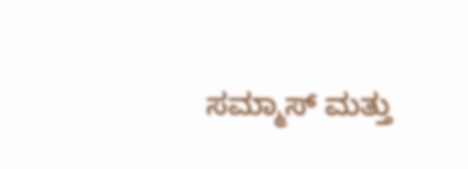ಸಮ್ಮಾಸ್ ಮತ್ತು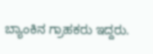ಬ್ಯಾಂಕಿನ ಗ್ರಾಹಕರು ಇದ್ದರು.